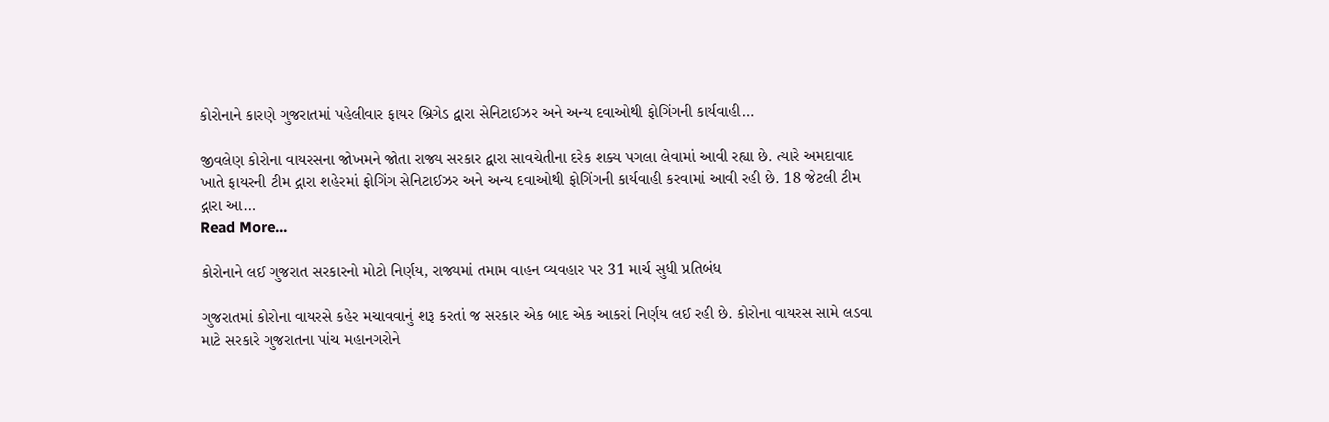કોરોનાને કારણે ગુજરાતમાં પહેલીવાર ફાયર બ્રિગેડ દ્વારા સેનિટાઈઝર અને અન્ય દવાઓથી ફોગિંગની કાર્યવાહી…

જીવલેણ કોરોના વાયરસના જોખમને જોતા રાજ્ય સરકાર દ્વારા સાવચેતીના દરેક શક્ય પગલા લેવામાં આવી રહ્યા છે. ત્યારે અમદાવાદ ખાતે ફાયરની ટીમ દ્ગારા શહેરમાં ફોગિંગ સેનિટાઈઝર અને અન્ય દવાઓથી ફોગિંગની કાર્યવાહી કરવામાં આવી રહી છે. 18 જેટલી ટીમ દ્ગારા આ…
Read More...

કોરોનાને લઈ ગુજરાત સરકારનો મોટો નિર્ણય, રાજ્યમાં તમામ વાહન વ્યવહાર પર 31 માર્ચ સુધી પ્રતિબંધ

ગુજરાતમાં કોરોના વાયરસે કહેર મચાવવાનું શરૂ કરતાં જ સરકાર એક બાદ એક આકરાં નિર્ણય લઈ રહી છે. કોરોના વાયરસ સામે લડવા માટે સરકારે ગુજરાતના પાંચ મહાનગરોને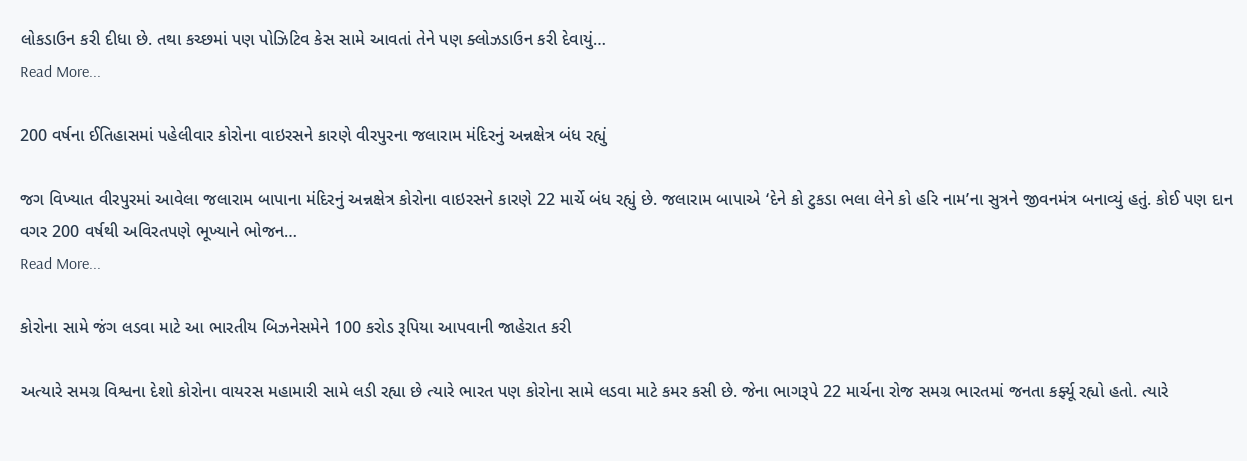લોકડાઉન કરી દીધા છે. તથા કચ્છમાં પણ પોઝિટિવ કેસ સામે આવતાં તેને પણ ક્લોઝડાઉન કરી દેવાયું…
Read More...

200 વર્ષના ઈતિહાસમાં પહેલીવાર કોરોના વાઇરસને કારણે વીરપુરના જલારામ મંદિરનું અન્નક્ષેત્ર બંધ રહ્યું

જગ વિખ્યાત વીરપુરમાં આવેલા જલારામ બાપાના મંદિરનું અન્નક્ષેત્ર કોરોના વાઇરસને કારણે 22 માર્ચે બંધ રહ્યું છે. જલારામ બાપાએ ‘દેને કો ટુકડા ભલા લેને કો હરિ નામ’ના સુત્રને જીવનમંત્ર બનાવ્યું હતું. કોઈ પણ દાન વગર 200 વર્ષથી અવિરતપણે ભૂખ્યાને ભોજન…
Read More...

કોરોના સામે જંગ લડવા માટે આ ભારતીય બિઝનેસમેને 100 કરોડ રૂપિયા આપવાની જાહેરાત કરી

અત્યારે સમગ્ર વિશ્વના દેશો કોરોના વાયરસ મહામારી સામે લડી રહ્યા છે ત્યારે ભારત પણ કોરોના સામે લડવા માટે કમર કસી છે. જેના ભાગરૂપે 22 માર્ચના રોજ સમગ્ર ભારતમાં જનતા કર્ફ્યૂ રહ્યો હતો. ત્યારે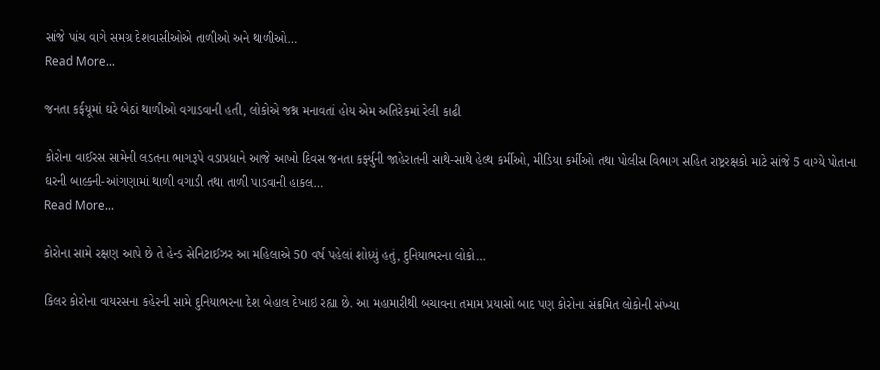સાંજે પાંચ વાગે સમગ્ર દેશવાસીઓએ તાળીઓ અને થાળીઓ…
Read More...

જનતા કર્ફયૂમાં ઘરે બેઠાં થાળીઓ વગાડવાની હતી, લોકોએ જશ્ન મનાવતાં હોય એમ અતિરેકમાં રેલી કાઢી

કોરોના વાઈરસ સામેની લડતના ભાગરૂપે વડાપ્રધાને આજે આખો દિવસ જનતા કર્ફ્યુની જાહેરાતની સાથે-સાથે હેલ્થ કર્મીઓ, મીડિયા કર્મીઓ તથા પોલીસ વિભાગ સહિત રાષ્ટ્રરક્ષકો માટે સાંજે 5 વાગ્યે પોતાના ઘરની બાલ્કની-આંગણામાં થાળી વગાડી તથા તાળી પાડવાની હાકલ…
Read More...

કોરોના સામે રક્ષણ આપે છે તે હેન્ડ સેનિટાઈઝર આ મહિલાએ 50 વર્ષ પહેલાં શોધ્યું હતું, દુનિયાભરના લોકો…

કિલર કોરોના વાયરસના કહેરની સામે દુનિયાભરના દેશ બેહાલ દેખાઇ રહ્યા છે. આ મહામારીથી બચાવના તમામ પ્રયાસો બાદ પણ કોરોના સંક્રમિત લોકોની સંખ્યા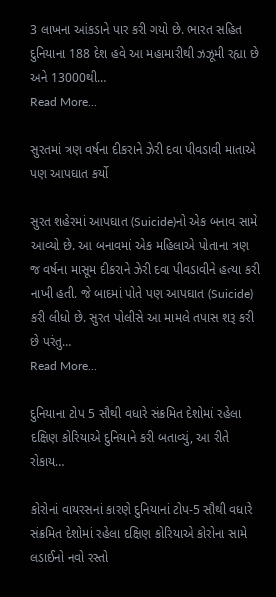3 લાખના આંકડાને પાર કરી ગયો છે. ભારત સહિત દુનિયાના 188 દેશ હવે આ મહામારીથી ઝઝૂમી રહ્યા છે અને 13000થી…
Read More...

સુરતમાં ત્રણ વર્ષના દીકરાને ઝેરી દવા પીવડાવી માતાએ પણ આપઘાત કર્યો

સુરત શહેરમાં આપઘાત (Suicide)નો એક બનાવ સામે આવ્યો છે. આ બનાવમાં એક મહિલાએ પોતાના ત્રણ જ વર્ષના માસૂમ દીકરાને ઝેરી દવા પીવડાવીને હત્યા કરી નાખી હતી. જે બાદમાં પોતે પણ આપઘાત (Suicide) કરી લીધો છે. સુરત પોલીસે આ મામલે તપાસ શરૂ કરી છે પરંતુ…
Read More...

દુનિયાના ટોપ 5 સૌથી વધારે સંક્રમિત દેશોમાં રહેલા દક્ષિણ કોરિયાએ દુનિયાને કરી બતાવ્યું, આ રીતે રોકાય…

કોરોનાં વાયરસનાં કારણે દુનિયાનાં ટોપ-5 સૌથી વધારે સંક્રમિત દેશોમાં રહેલા દક્ષિણ કોરિયાએ કોરોના સામે લડાઈનો નવો રસ્તો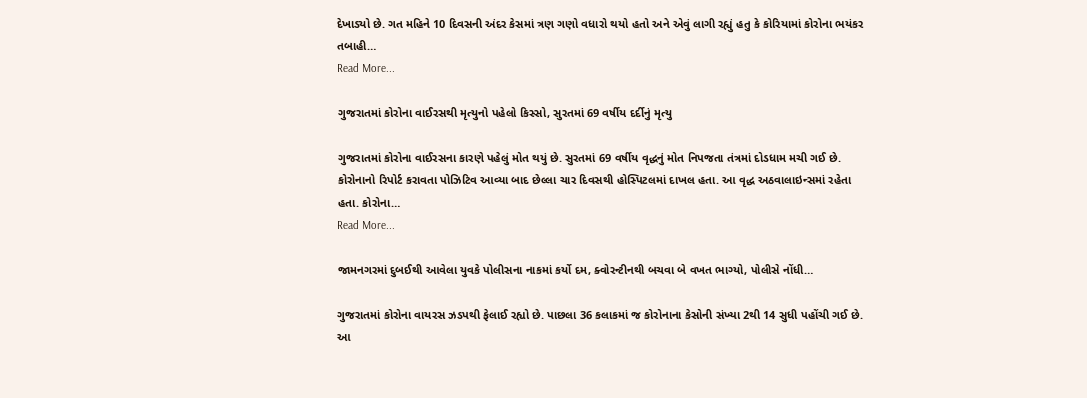દેખાડ્યો છે. ગત મહિને 10 દિવસની અંદર કેસમાં ત્રણ ગણો વધારો થયો હતો અને એવું લાગી રહ્યું હતુ કે કોરિયામાં કોરોના ભયંકર તબાહી…
Read More...

ગુજરાતમાં કોરોના વાઈરસથી મૃત્યુનો પહેલો કિસ્સો, સુરતમાં 69 વર્ષીય દર્દીનું મૃત્યુ

ગુજરાતમાં કોરોના વાઈરસના કારણે પહેલું મોત થયું છે. સુરતમાં 69 વર્ષીય વૃદ્ધનું મોત નિપજતા તંત્રમાં દોડધામ મચી ગઈ છે. કોરોનાનો રિપોર્ટ કરાવતા પોઝિટિવ આવ્યા બાદ છેલ્લા ચાર દિવસથી હોસ્પિટલમાં દાખલ હતા. આ વૃદ્ધ અઠવાલાઇન્સમાં રહેતા હતા. કોરોના…
Read More...

જામનગરમાં દુબઈથી આવેલા યુવકે પોલીસના નાકમાં કર્યો દમ, ક્વોરન્ટીનથી બચવા બે વખત ભાગ્યો, પોલીસે નોંધી…

ગુજરાતમાં કોરોના વાયરસ ઝડપથી ફેલાઈ રહ્યો છે. પાછલા 36 કલાકમાં જ કોરોનાના કેસોની સંખ્યા 2થી 14 સુધી પહોંચી ગઈ છે. આ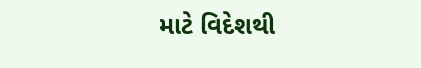માટે વિદેશથી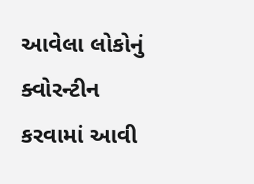આવેલા લોકોનું ક્વોરન્ટીન કરવામાં આવી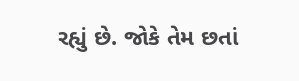રહ્યું છે. જોકે તેમ છતાં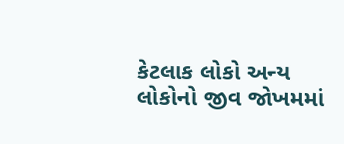કેટલાક લોકો અન્ય લોકોનો જીવ જોખમમાં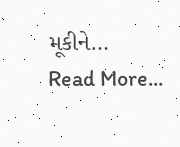મૂકીને…
Read More...